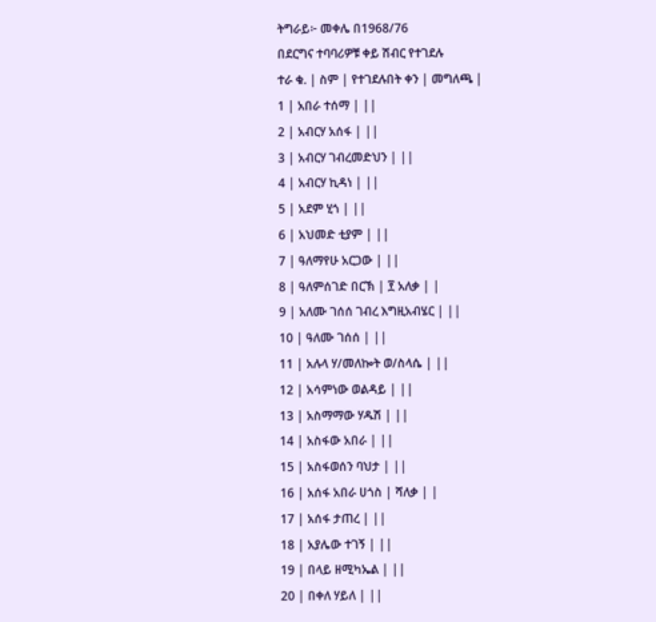ትግራይ፦ መቀሌ በ1968/76
በደርግና ተባባሪዎቹ ቀይ ሽብር የተገደሉ
ተራ ቁ. | ስም | የተገደሉበት ቀን | መግለጫ |
1 | አበራ ተሰማ | ||
2 | አብርሃ አሰፋ | ||
3 | አብርሃ ገብረመድህን | ||
4 | አብርሃ ኪዳነ | ||
5 | አደም ሂጎ | ||
6 | አህመድ ቲያም | ||
7 | ዓለማየሁ አርጋው | ||
8 | ዓለምሰገድ በርኽ | ፻ አለቃ | |
9 | አለሙ ገሰሰ ገብረ እግዚአብሄር | ||
10 | ዓለሙ ገሰሰ | ||
11 | አሉላ ሃ/መለኰት ወ/ስላሴ | ||
12 | አሳምነው ወልዳይ | ||
13 | አስማማው ሃዱሽ | ||
14 | አስፋው አበራ | ||
15 | አስፋወሰን ባህታ | ||
16 | አሰፋ አበራ ሀጎስ | ሻለቃ | |
17 | አሰፋ ታጠረ | ||
18 | አያሌው ተገኝ | ||
19 | በላይ ዘሚካኤል | ||
20 | በቀለ ሃይለ | ||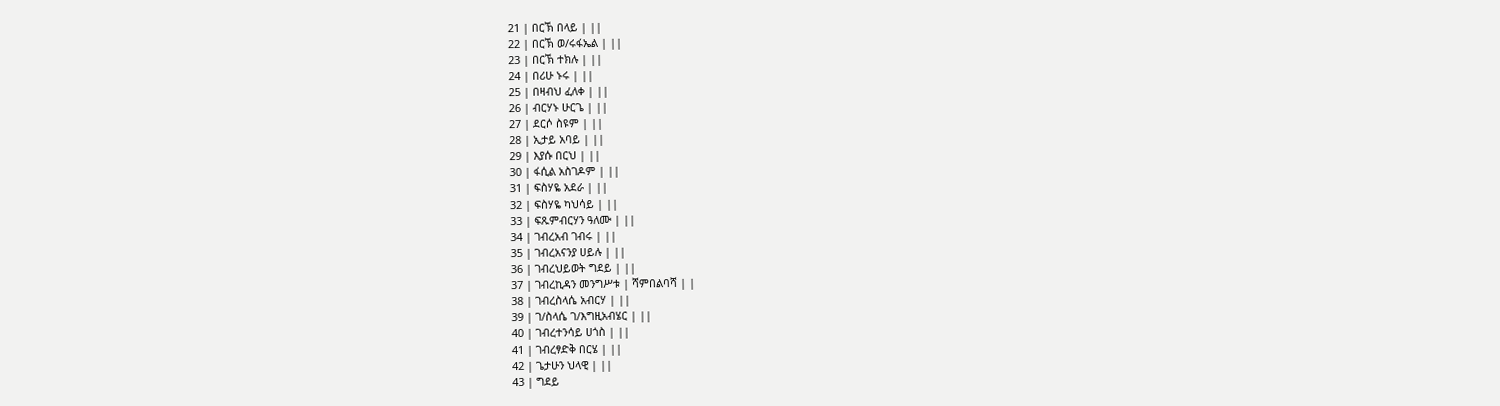21 | በርኽ በላይ | ||
22 | በርኽ ወ/ሩፋኤል | ||
23 | በርኽ ተክሉ | ||
24 | በሪሁ ኑሩ | ||
25 | በዛብህ ፈለቀ | ||
26 | ብርሃኑ ሁርጌ | ||
27 | ደርሶ ስዩም | ||
28 | ኢታይ አባይ | ||
29 | እያሱ በርህ | ||
30 | ፋሲል አስገዶም | ||
31 | ፍስሃዬ አደራ | ||
32 | ፍስሃዬ ካህሳይ | ||
33 | ፍጹምብርሃን ዓለሙ | ||
34 | ገብረአብ ገብሩ | ||
35 | ገብረአናንያ ሀይሉ | ||
36 | ገብረህይወት ግደይ | ||
37 | ገብረኪዳን መንግሥቱ | ሻምበልባሻ | |
38 | ገብረስላሴ አብርሃ | ||
39 | ገ/ስላሴ ገ/እግዚአብሄር | ||
40 | ገብረተንሳይ ሀጎስ | ||
41 | ገብረፃድቅ በርሄ | ||
42 | ጌታሁን ህላዊ | ||
43 | ግደይ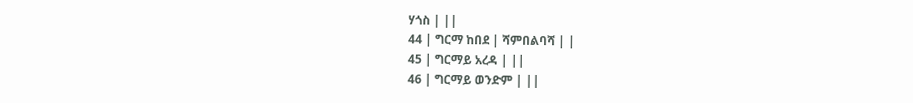ሃጎስ | ||
44 | ግርማ ከበደ | ሻምበልባሻ | |
45 | ግርማይ አረዳ | ||
46 | ግርማይ ወንድም | ||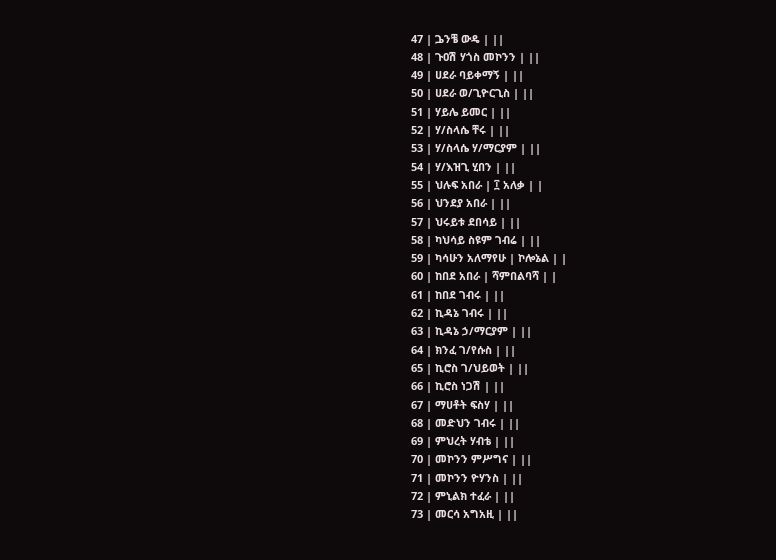47 | ጔንቼ ውዴ | ||
48 | ጉዐሽ ሃጎስ መኮንን | ||
49 | ሀደራ ባይቀማኝ | ||
50 | ሀደራ ወ/ጊዮርጊስ | ||
51 | ሃይሌ ይመር | ||
52 | ሃ/ስላሴ ቸሩ | ||
53 | ሃ/ስላሴ ሃ/ማርያም | ||
54 | ሃ/እዝጊ ሂበን | ||
55 | ህሉፍ አበራ | ፲ አለቃ | |
56 | ህንደያ አበራ | ||
57 | ህሩይቱ ደበሳይ | ||
58 | ካህሳይ ስዩም ገብሬ | ||
59 | ካሳሁን አለማየሁ | ኮሎኔል | |
60 | ከበደ አበራ | ሻምበልባሻ | |
61 | ከበደ ገብሩ | ||
62 | ኪዳኔ ገብሩ | ||
63 | ኪዳኔ ኃ/ማርያም | ||
64 | ክንፈ ገ/የሱስ | ||
65 | ኪሮስ ገ/ህይወት | ||
66 | ኪሮስ ነጋሽ | ||
67 | ማሀቶት ፍስሃ | ||
68 | መድህን ገብሩ | ||
69 | ምህረት ሃብቴ | ||
70 | መኮንን ምሥግና | ||
71 | መኮንን ዮሃንስ | ||
72 | ምኒልክ ተፈራ | ||
73 | መርሳ አግአዚ | ||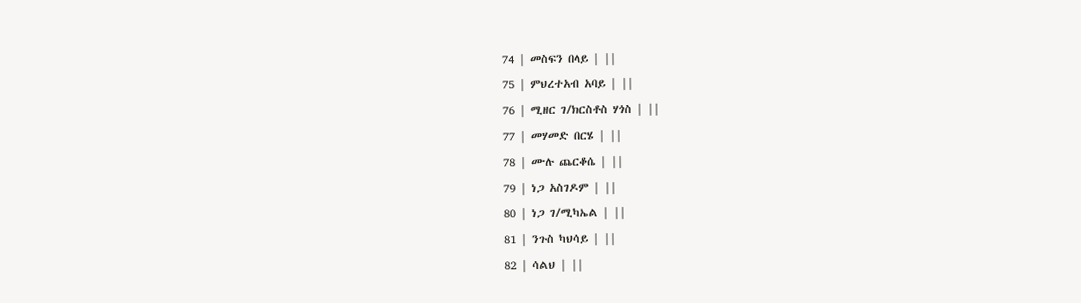74 | መስፍን በላይ | ||
75 | ምህረተአብ አባይ | ||
76 | ሚዘር ገ/ክርስቶስ ሃጎስ | ||
77 | መሃመድ በርሄ | ||
78 | ሙሉ ጨርቆሴ | ||
79 | ነጋ አስገዶም | ||
80 | ነጋ ገ/ሚካኤል | ||
81 | ንጉስ ካህሳይ | ||
82 | ሳልህ | ||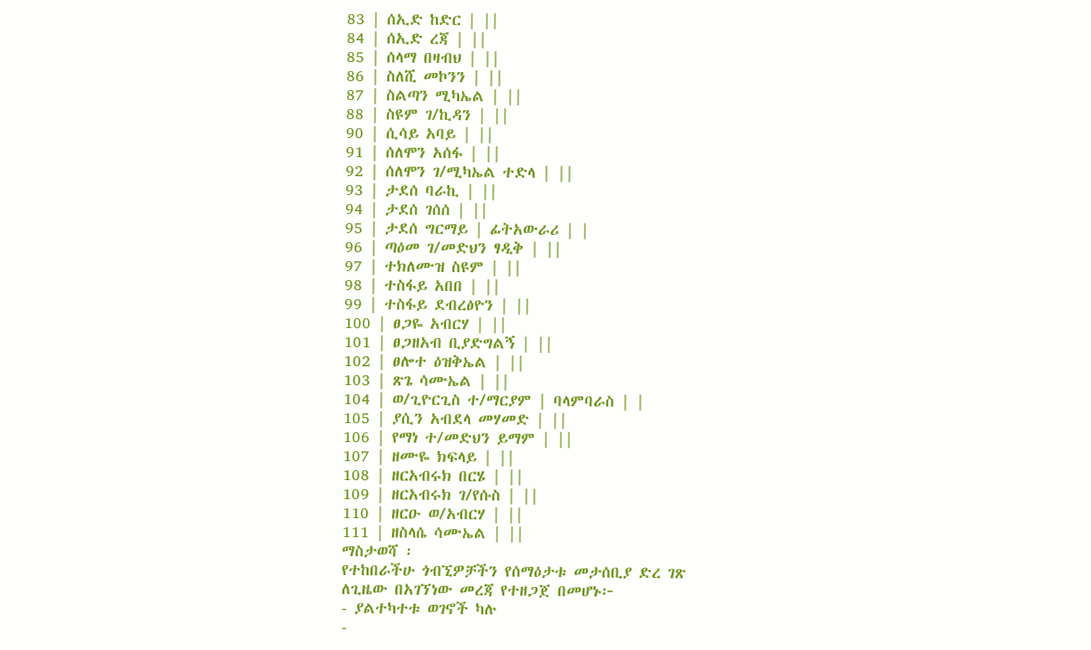83 | ሰኢድ ከድር | ||
84 | ሰኢድ ረጃ | ||
85 | ሰላማ በዛብህ | ||
86 | ስለሺ መኮንን | ||
87 | ስልጣን ሚካኤል | ||
88 | ስዩም ገ/ኪዳን | ||
90 | ሲሳይ አባይ | ||
91 | ሰለሞን አሰፋ | ||
92 | ሰለሞን ገ/ሚካኤል ተድላ | ||
93 | ታደሰ ባራኪ | ||
94 | ታደሰ ገሰሰ | ||
95 | ታደሰ ግርማይ | ፊትአውራሪ | |
96 | ጣዕመ ገ/መድህን ፃዲቅ | ||
97 | ተክለሙዝ ስዩም | ||
98 | ተስፋይ አበበ | ||
99 | ተስፋይ ደብረፅዮን | ||
100 | ፀጋዬ አብርሃ | ||
101 | ፀጋዘአብ ቢያድግልኝ | ||
102 | ፀሎተ ዕዝቅኤል | ||
103 | ጽጌ ሳሙኤል | ||
104 | ወ/ጊዮርጊስ ተ/ማርያም | ባላምባራስ | |
105 | ያሲን አብደላ መሃመድ | ||
106 | የማነ ተ/መድህን ይማም | ||
107 | ዘሙዬ ክፍላይ | ||
108 | ዘርአብሩክ በርሄ | ||
109 | ዘርአብሩክ ገ/የሱስ | ||
110 | ዘርዑ ወ/አብርሃ | ||
111 | ዘስላሴ ሳሙኤል | ||
ማስታወሻ ፡
የተከበራችሁ ጎብኚዎቻችን የሰማዕታቱ መታሰቢያ ድረ ገጽ
ለጊዜው በአገኘነው መረጃ የተዘጋጀ በመሆኑ፦
- ያልተካተቱ ወገኖች ካሉ
-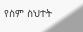የስም ስህተት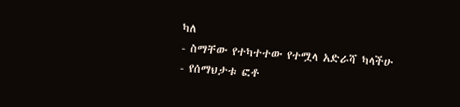ካለ
- ስማቸው የተካተተው የተሟላ አድራሻ ካላችሁ
- የሰማህታቱ ፎቶ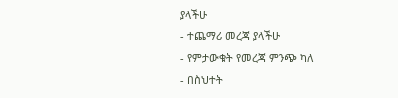ያላችሁ
- ተጨማሪ መረጃ ያላችሁ
- የምታውቁት የመረጃ ምንጭ ካለ
- በስህተት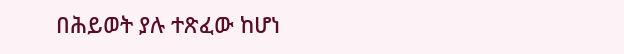በሕይወት ያሉ ተጽፈው ከሆነ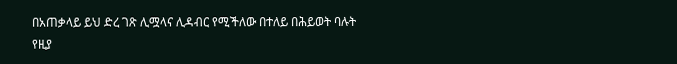በአጠቃላይ ይህ ድረ ገጽ ሊሟላና ሊዳብር የሚችለው በተለይ በሕይወት ባሉት
የዚያ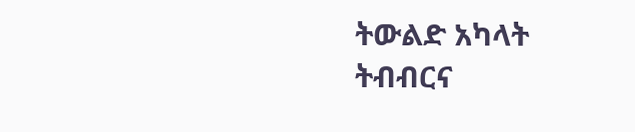ትውልድ አካላት ትብብርና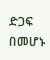ድጋፍ በመሆኑ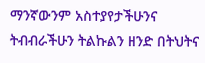ማንኛውንም አስተያየታችሁንና
ትብብራችሁን ትልኩልን ዘንድ በትህትና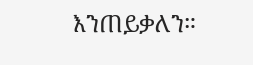እንጠይቃለን።